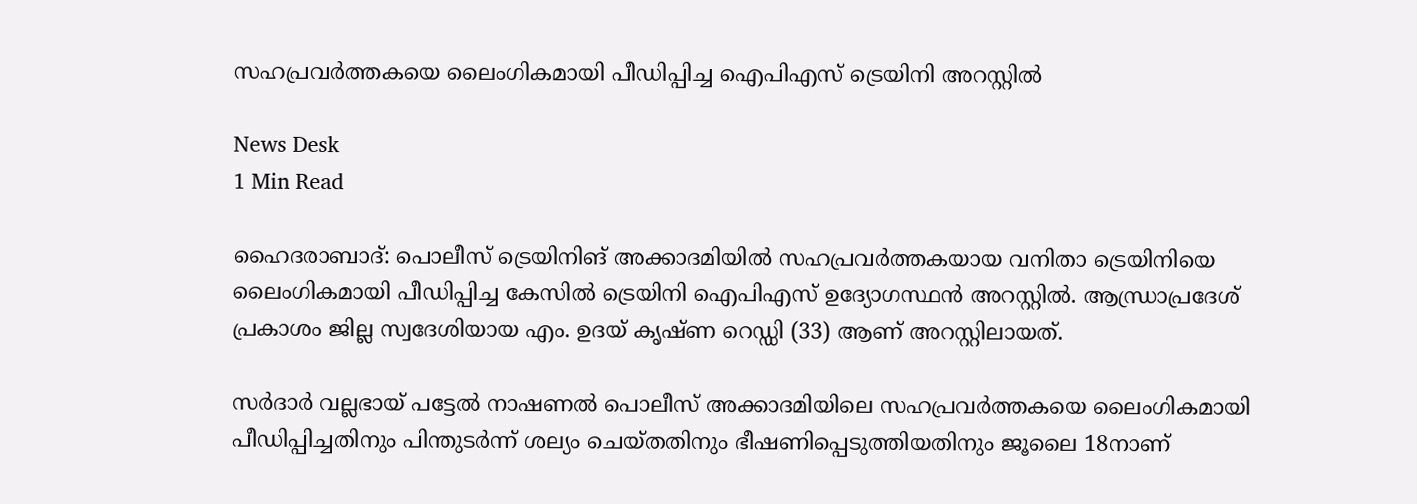സഹപ്രവർത്തകയെ ലൈംഗികമായി പീഡിപ്പിച്ച ഐപിഎസ് ട്രെയിനി അറസ്റ്റിൽ

News Desk
1 Min Read

ഹൈദരാബാദ്: പൊലീസ് ട്രെയിനിങ് അക്കാദമിയിൽ സഹപ്രവർത്തകയായ വനിതാ ട്രെയിനിയെ ലൈംഗികമായി പീഡിപ്പിച്ച കേസിൽ ട്രെയിനി ഐപിഎസ് ഉദ്യോഗസ്ഥൻ അറസ്റ്റിൽ. ആന്ധ്രാപ്രദേശ് പ്രകാശം ജില്ല സ്വദേശിയായ എം. ഉദയ് കൃഷ്ണ റെഡ്ഡി (33) ആണ് അറസ്റ്റിലായത്.

സർദാർ വല്ലഭായ് പട്ടേൽ നാഷണൽ പൊലീസ് അക്കാദമിയിലെ സഹപ്രവർത്തകയെ ലൈംഗികമായി പീഡിപ്പിച്ചതിനും പിന്തുടർന്ന് ശല്യം ചെയ്തതിനും ഭീഷണിപ്പെടുത്തിയതിനും ജൂലൈ 18നാണ്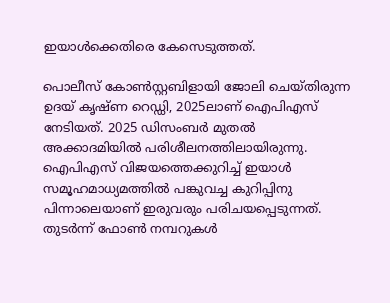ഇയാൾക്കെതിരെ കേസെടുത്തത്.

പൊലീസ് കോൺസ്റ്റബിളായി ജോലി ചെയ്തിരുന്ന ഉദയ് കൃഷ്ണ റെഡ്ഡി, 2025ലാണ് ഐപിഎസ് നേടിയത്. 2025 ഡിസംബർ മുതൽ അക്കാദമിയിൽ പരിശീലനത്തിലായിരുന്നു. ഐപിഎസ് വിജയത്തെക്കുറിച്ച് ഇയാൾ സമൂഹമാധ്യമത്തിൽ പങ്കുവച്ച കുറിപ്പിനു പിന്നാലെയാണ് ഇരുവരും പരിചയപ്പെടുന്നത്. തുടർന്ന് ഫോൺ നമ്പറുകൾ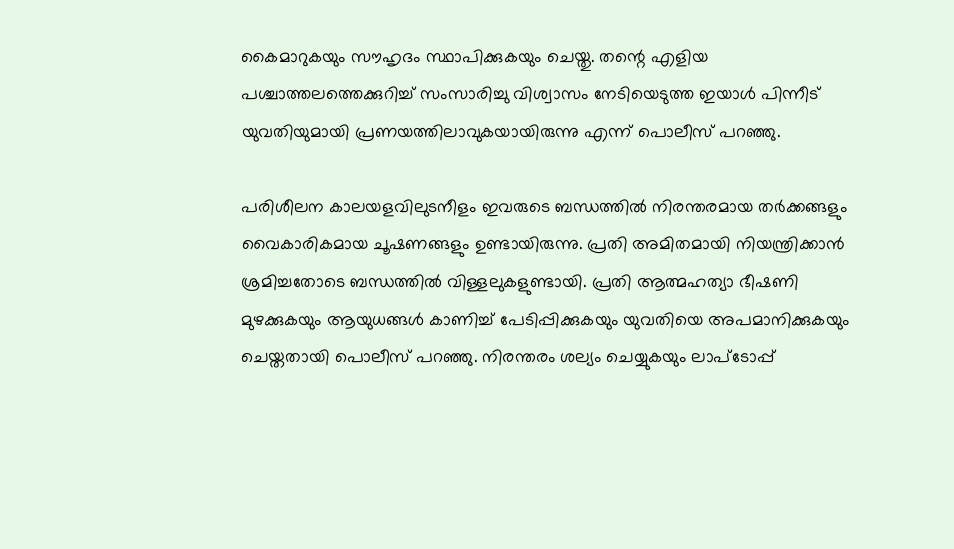കൈമാറുകയും സൗഹൃദം സ്ഥാപിക്കുകയും ചെയ്തു. തന്റെ എളിയ പശ്ചാത്തലത്തെക്കുറിച്ച് സംസാരിച്ചു വിശ്വാസം നേടിയെടുത്ത ഇയാൾ പിന്നീട് യുവതിയുമായി പ്രണയത്തിലാവുകയായിരുന്നു എന്ന് പൊലീസ് പറഞ്ഞു.

പരിശീലന കാലയളവിലുടനീളം ഇവരുടെ ബന്ധത്തിൽ നിരന്തരമായ തർക്കങ്ങളും വൈകാരികമായ ചൂഷണങ്ങളും ഉണ്ടായിരുന്നു. പ്രതി അമിതമായി നിയന്ത്രിക്കാൻ ശ്രമിച്ചതോടെ ബന്ധത്തിൽ വിള്ളലുകളുണ്ടായി. പ്രതി ആത്മഹത്യാ ഭീഷണി മുഴക്കുകയും ആയുധങ്ങൾ കാണിച്ച് പേടിപ്പിക്കുകയും യുവതിയെ അപമാനിക്കുകയും ചെയ്തതായി പൊലീസ് പറഞ്ഞു. നിരന്തരം ശല്യം ചെയ്യുകയും ലാപ്ടോപ്പ്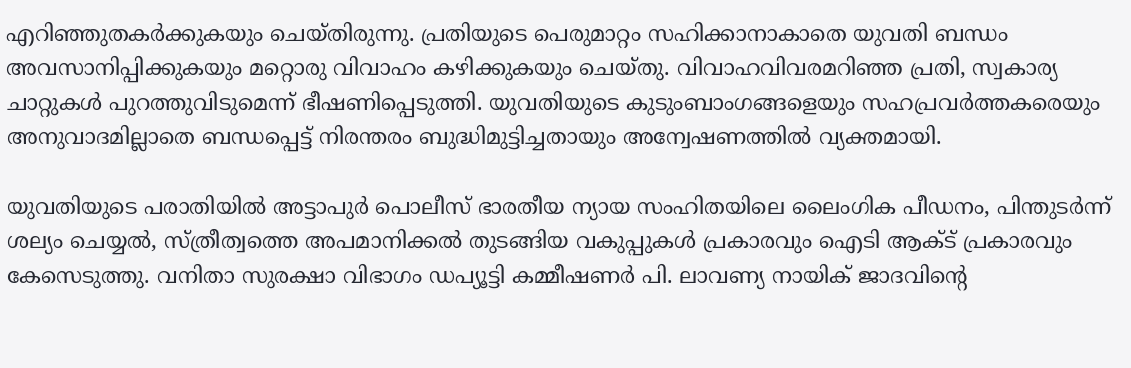എറിഞ്ഞുതകർക്കുകയും ചെയ്തിരുന്നു. പ്രതിയുടെ പെരുമാറ്റം സഹിക്കാനാകാതെ യുവതി ബന്ധം അവസാനിപ്പിക്കുകയും മറ്റൊരു വിവാഹം കഴിക്കുകയും ചെയ്തു. വിവാഹവിവരമറിഞ്ഞ പ്രതി, സ്വകാര്യ ചാറ്റുകൾ പുറത്തുവിടുമെന്ന് ഭീഷണിപ്പെടുത്തി. യുവതിയുടെ കുടുംബാംഗങ്ങളെയും സഹപ്രവർത്തകരെയും അനുവാദമില്ലാതെ ബന്ധപ്പെട്ട് നിരന്തരം ബുദ്ധിമുട്ടിച്ചതായും അന്വേഷണത്തിൽ വ്യക്തമായി.

യുവതിയുടെ പരാതിയിൽ അട്ടാപുർ പൊലീസ് ഭാരതീയ ന്യായ സംഹിതയിലെ ലൈംഗിക പീഡനം, പിന്തുടർന്ന് ശല്യം ചെയ്യൽ, സ്ത്രീത്വത്തെ അപമാനിക്കൽ തുടങ്ങിയ വകുപ്പുകൾ പ്രകാരവും ഐടി ആക്ട് പ്രകാരവും കേസെടുത്തു. വനിതാ സുരക്ഷാ വിഭാഗം ഡപ്യൂട്ടി കമ്മീഷണർ പി. ലാവണ്യ നായിക് ജാദവിന്റെ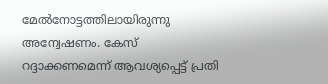മേൽനോട്ടത്തിലായിരുന്നു അന്വേഷണം. കേസ് റദ്ദാക്കണമെന്ന് ആവശ്യപ്പെട്ട് പ്രതി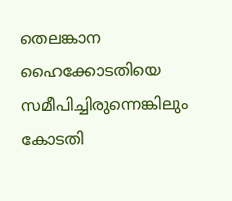തെലങ്കാന ഹൈക്കോടതിയെ സമീപിച്ചിരുന്നെങ്കിലും കോടതി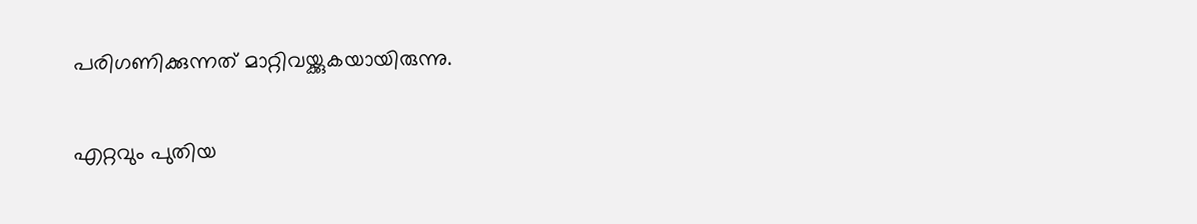പരിഗണിക്കുന്നത് മാറ്റിവയ്ക്കുകയായിരുന്നു.

എറ്റവും പുതിയ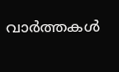വാർത്തകൾ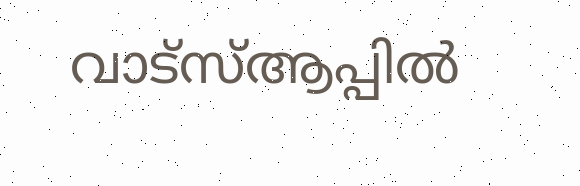വാട്സ്ആപ്പിൽ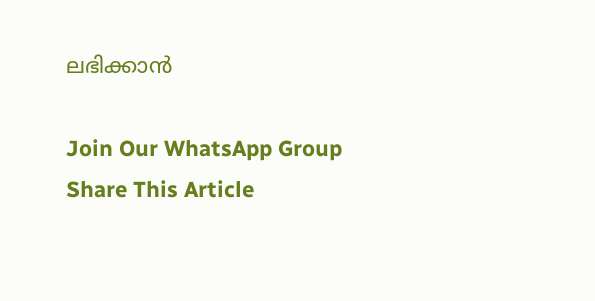ലഭിക്കാൻ

Join Our WhatsApp Group
Share This Article